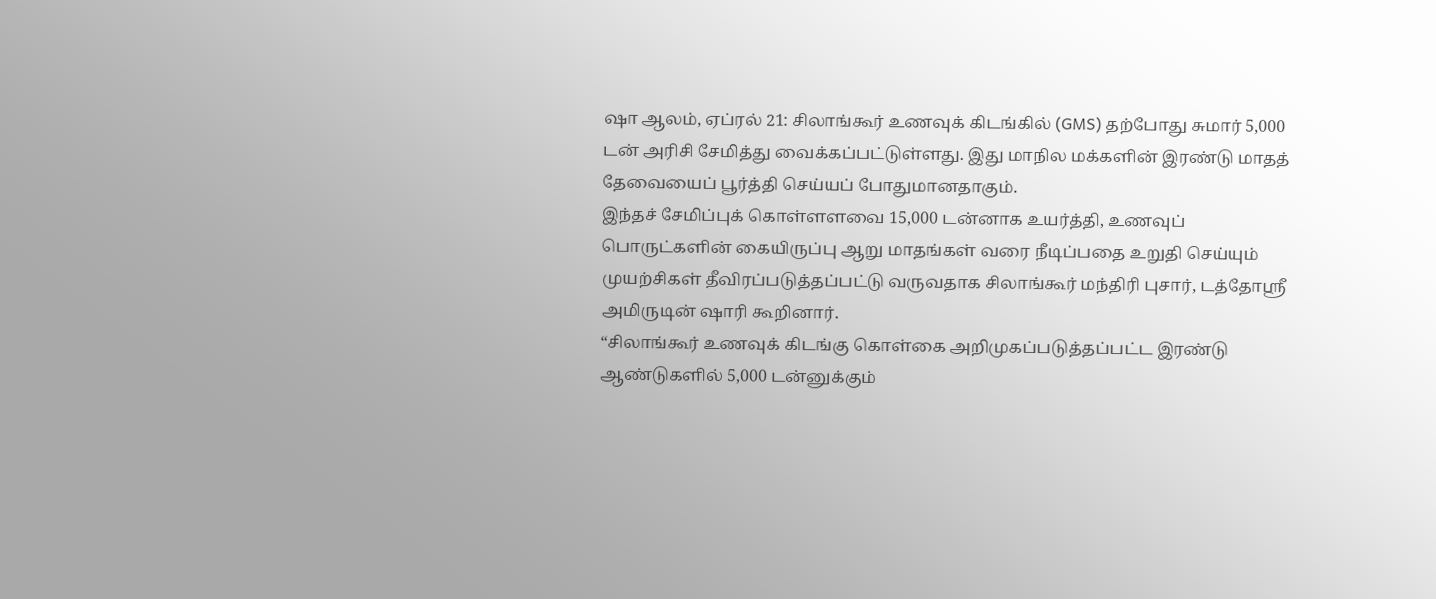ஷா ஆலம், ஏப்ரல் 21: சிலாங்கூர் உணவுக் கிடங்கில் (GMS) தற்போது சுமார் 5,000 டன் அரிசி சேமித்து வைக்கப்பட்டுள்ளது. இது மாநில மக்களின் இரண்டு மாதத் தேவையைப் பூர்த்தி செய்யப் போதுமானதாகும்.
இந்தச் சேமிப்புக் கொள்ளளவை 15,000 டன்னாக உயர்த்தி, உணவுப் பொருட்களின் கையிருப்பு ஆறு மாதங்கள் வரை நீடிப்பதை உறுதி செய்யும் முயற்சிகள் தீவிரப்படுத்தப்பட்டு வருவதாக சிலாங்கூர் மந்திரி புசார், டத்தோஸ்ரீ அமிருடின் ஷாரி கூறினார்.
“சிலாங்கூர் உணவுக் கிடங்கு கொள்கை அறிமுகப்படுத்தப்பட்ட இரண்டு ஆண்டுகளில் 5,000 டன்னுக்கும்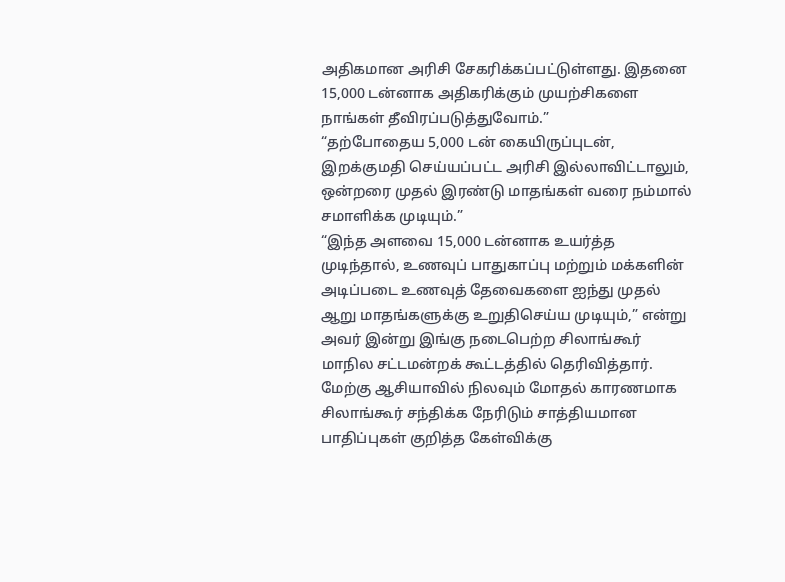அதிகமான அரிசி சேகரிக்கப்பட்டுள்ளது. இதனை 15,000 டன்னாக அதிகரிக்கும் முயற்சிகளை நாங்கள் தீவிரப்படுத்துவோம்.”
“தற்போதைய 5,000 டன் கையிருப்புடன், இறக்குமதி செய்யப்பட்ட அரிசி இல்லாவிட்டாலும், ஒன்றரை முதல் இரண்டு மாதங்கள் வரை நம்மால் சமாளிக்க முடியும்.”
“இந்த அளவை 15,000 டன்னாக உயர்த்த முடிந்தால், உணவுப் பாதுகாப்பு மற்றும் மக்களின் அடிப்படை உணவுத் தேவைகளை ஐந்து முதல் ஆறு மாதங்களுக்கு உறுதிசெய்ய முடியும்,” என்று அவர் இன்று இங்கு நடைபெற்ற சிலாங்கூர் மாநில சட்டமன்றக் கூட்டத்தில் தெரிவித்தார்.
மேற்கு ஆசியாவில் நிலவும் மோதல் காரணமாக சிலாங்கூர் சந்திக்க நேரிடும் சாத்தியமான பாதிப்புகள் குறித்த கேள்விக்கு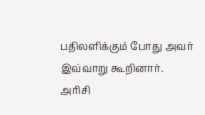பதிலளிக்கும் போது அவர் இவ்வாறு கூறினார்.
அரிசி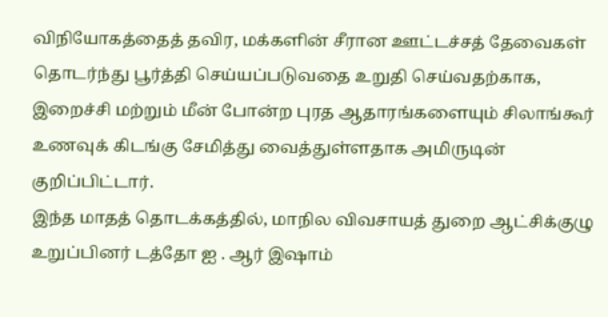விநியோகத்தைத் தவிர, மக்களின் சீரான ஊட்டச்சத் தேவைகள் தொடர்ந்து பூர்த்தி செய்யப்படுவதை உறுதி செய்வதற்காக, இறைச்சி மற்றும் மீன் போன்ற புரத ஆதாரங்களையும் சிலாங்கூர் உணவுக் கிடங்கு சேமித்து வைத்துள்ளதாக அமிருடின் குறிப்பிட்டார்.
இந்த மாதத் தொடக்கத்தில், மாநில விவசாயத் துறை ஆட்சிக்குழு உறுப்பினர் டத்தோ ஐ . ஆர் இஷாம்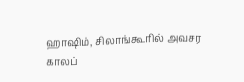ஹாஷிம், சிலாங்கூரில் அவசர காலப்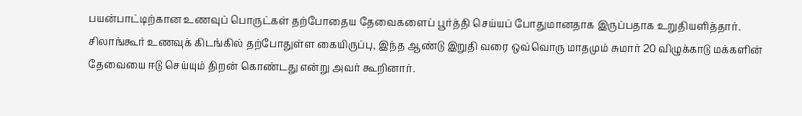பயன்பாட்டிற்கான உணவுப் பொருட்கள் தற்போதைய தேவைகளைப் பூர்த்தி செய்யப் போதுமானதாக இருப்பதாக உறுதியளித்தார்.
சிலாங்கூர் உணவுக் கிடங்கில் தற்போதுள்ள கையிருப்பு, இந்த ஆண்டு இறுதி வரை ஒவ்வொரு மாதமும் சுமார் 20 விழுக்காடு மக்களின் தேவையை ஈடு செய்யும் திறன் கொண்டது என்று அவர் கூறினார்.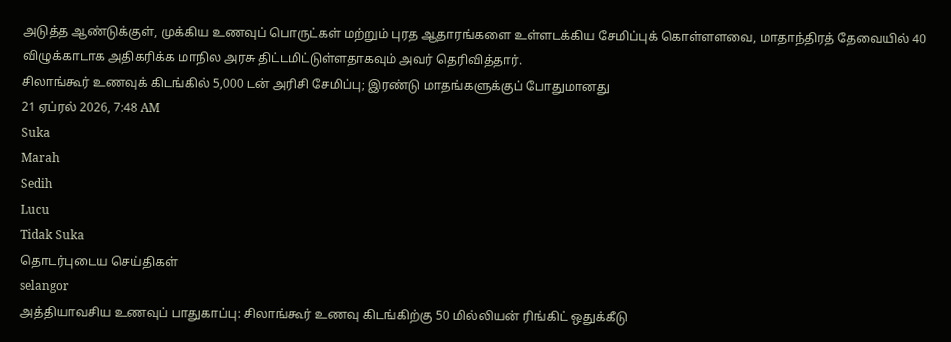அடுத்த ஆண்டுக்குள், முக்கிய உணவுப் பொருட்கள் மற்றும் புரத ஆதாரங்களை உள்ளடக்கிய சேமிப்புக் கொள்ளளவை, மாதாந்திரத் தேவையில் 40 விழுக்காடாக அதிகரிக்க மாநில அரசு திட்டமிட்டுள்ளதாகவும் அவர் தெரிவித்தார்.
சிலாங்கூர் உணவுக் கிடங்கில் 5,000 டன் அரிசி சேமிப்பு; இரண்டு மாதங்களுக்குப் போதுமானது
21 ஏப்ரல் 2026, 7:48 AM
Suka
Marah
Sedih
Lucu
Tidak Suka
தொடர்புடைய செய்திகள்
selangor
அத்தியாவசிய உணவுப் பாதுகாப்பு: சிலாங்கூர் உணவு கிடங்கிற்கு 50 மில்லியன் ரிங்கிட் ஒதுக்கீடு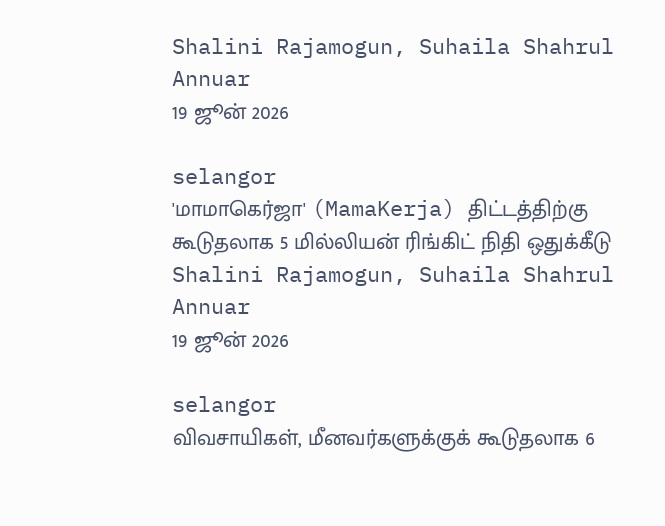Shalini Rajamogun, Suhaila Shahrul Annuar
19 ஜூன் 2026

selangor
'மாமாகெர்ஜா' (MamaKerja) திட்டத்திற்கு கூடுதலாக 5 மில்லியன் ரிங்கிட் நிதி ஒதுக்கீடு
Shalini Rajamogun, Suhaila Shahrul Annuar
19 ஜூன் 2026

selangor
விவசாயிகள், மீனவர்களுக்குக் கூடுதலாக 6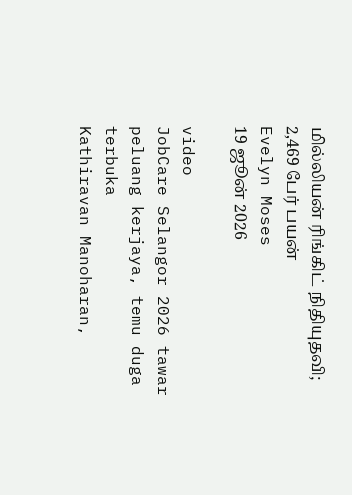மில்லியன் ரிங்கிட் நிதியுதவி; 2,469 பேர் பயன்
Evelyn Moses
19 ஜூன் 2026

video
JobCare Selangor 2026 tawar peluang kerjaya, temu duga terbuka
Kathiravan Manoharan,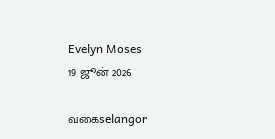Evelyn Moses
19 ஜூன் 2026

வகைselangor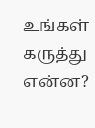உங்கள் கருத்து என்ன?